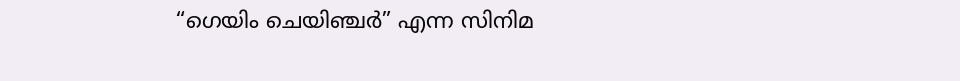“ഗെയിം ചെയിഞ്ചർ” എന്ന സിനിമ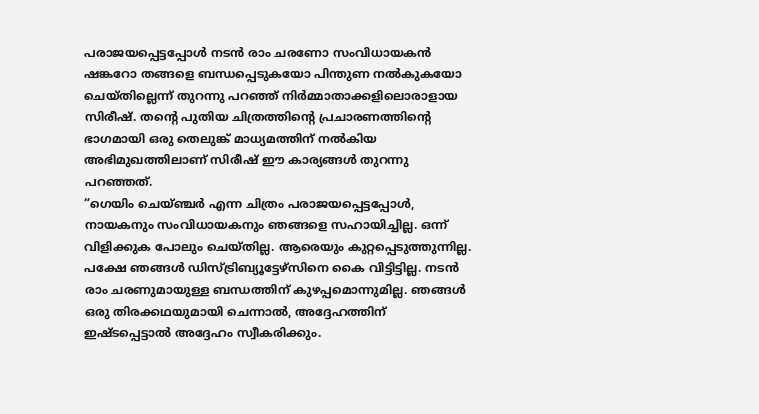പരാജയപ്പെട്ടപ്പോൾ നടൻ രാം ചരണോ സംവിധായകൻ ഷങ്കറോ തങ്ങളെ ബന്ധപ്പെടുകയോ പിന്തുണ നൽകുകയോ ചെയ്തില്ലെന്ന് തുറന്നു പറഞ്ഞ് നിർമ്മാതാക്കളിലൊരാളായ സിരീഷ്. തന്റെ പുതിയ ചിത്രത്തിന്റെ പ്രചാരണത്തിന്റെ ഭാഗമായി ഒരു തെലുങ്ക് മാധ്യമത്തിന് നൽകിയ അഭിമുഖത്തിലാണ് സിരീഷ് ഈ കാര്യങ്ങൾ തുറന്നു പറഞ്ഞത്.
“ഗെയിം ചെയ്ഞ്ചർ എന്ന ചിത്രം പരാജയപ്പെട്ടപ്പോൾ, നായകനും സംവിധായകനും ഞങ്ങളെ സഹായിച്ചില്ല. ഒന്ന് വിളിക്കുക പോലും ചെയ്തില്ല. ആരെയും കുറ്റപ്പെടുത്തുന്നില്ല. പക്ഷേ ഞങ്ങൾ ഡിസ്ട്രിബ്യൂട്ടേഴ്സിനെ കൈ വിട്ടിട്ടില്ല. നടൻ രാം ചരണുമായുള്ള ബന്ധത്തിന് കുഴപ്പമൊന്നുമില്ല. ഞങ്ങൾ ഒരു തിരക്കഥയുമായി ചെന്നാൽ, അദ്ദേഹത്തിന് ഇഷ്ടപ്പെട്ടാൽ അദ്ദേഹം സ്വീകരിക്കും.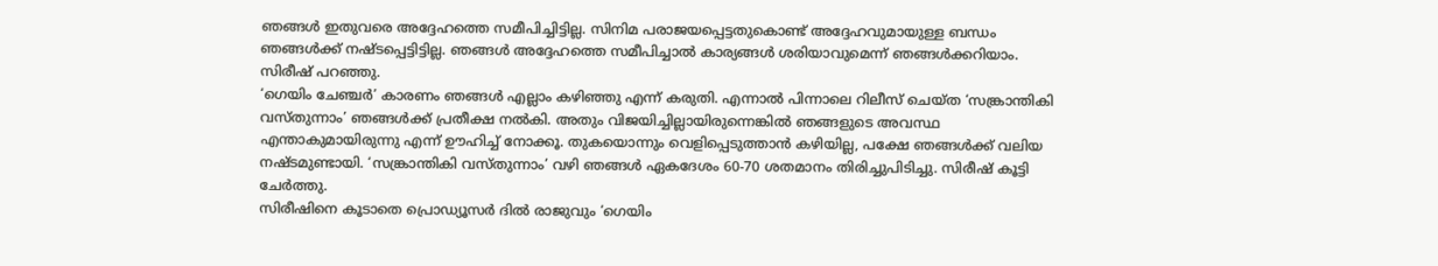ഞങ്ങൾ ഇതുവരെ അദ്ദേഹത്തെ സമീപിച്ചിട്ടില്ല. സിനിമ പരാജയപ്പെട്ടതുകൊണ്ട് അദ്ദേഹവുമായുള്ള ബന്ധം ഞങ്ങൾക്ക് നഷ്ടപ്പെട്ടിട്ടില്ല. ഞങ്ങൾ അദ്ദേഹത്തെ സമീപിച്ചാൽ കാര്യങ്ങൾ ശരിയാവുമെന്ന് ഞങ്ങൾക്കറിയാം. സിരീഷ് പറഞ്ഞു.
‘ഗെയിം ചേഞ്ചർ’ കാരണം ഞങ്ങൾ എല്ലാം കഴിഞ്ഞു എന്ന് കരുതി. എന്നാൽ പിന്നാലെ റിലീസ് ചെയ്ത ‘സങ്ക്രാന്തികി വസ്തുന്നാം’ ഞങ്ങൾക്ക് പ്രതീക്ഷ നൽകി. അതും വിജയിച്ചില്ലായിരുന്നെങ്കിൽ ഞങ്ങളുടെ അവസ്ഥ എന്താകുമായിരുന്നു എന്ന് ഊഹിച്ച് നോക്കൂ. തുകയൊന്നും വെളിപ്പെടുത്താൻ കഴിയില്ല, പക്ഷേ ഞങ്ങൾക്ക് വലിയ നഷ്ടമുണ്ടായി. ‘സങ്ക്രാന്തികി വസ്തുന്നാം’ വഴി ഞങ്ങൾ ഏകദേശം 60-70 ശതമാനം തിരിച്ചുപിടിച്ചു. സിരീഷ് കൂട്ടി ചേർത്തു.
സിരീഷിനെ കൂടാതെ പ്രൊഡ്യൂസർ ദിൽ രാജുവും ‘ഗെയിം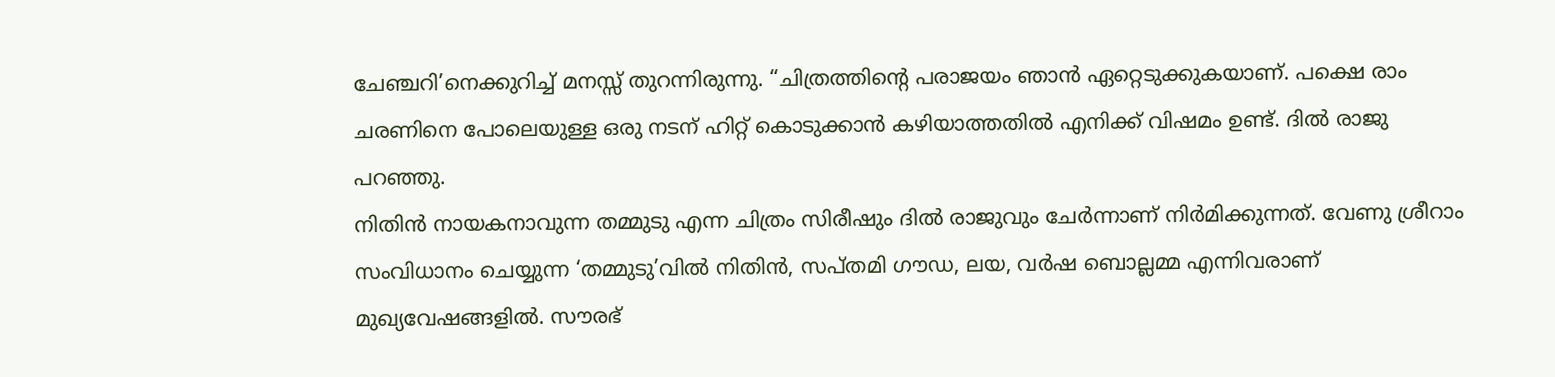ചേഞ്ചറി’നെക്കുറിച്ച് മനസ്സ് തുറന്നിരുന്നു. “ചിത്രത്തിന്റെ പരാജയം ഞാൻ ഏറ്റെടുക്കുകയാണ്. പക്ഷെ രാം ചരണിനെ പോലെയുള്ള ഒരു നടന് ഹിറ്റ് കൊടുക്കാൻ കഴിയാത്തതിൽ എനിക്ക് വിഷമം ഉണ്ട്. ദിൽ രാജു
പറഞ്ഞു.
നിതിൻ നായകനാവുന്ന തമ്മുടു എന്ന ചിത്രം സിരീഷും ദിൽ രാജുവും ചേർന്നാണ് നിർമിക്കുന്നത്. വേണു ശ്രീറാം സംവിധാനം ചെയ്യുന്ന ‘തമ്മുടു’വിൽ നിതിൻ, സപ്തമി ഗൗഡ, ലയ, വർഷ ബൊല്ലമ്മ എന്നിവരാണ് മുഖ്യവേഷങ്ങളിൽ. സൗരഭ്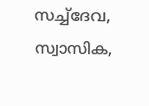സച്ച്ദേവ, സ്വാസിക,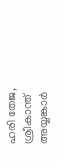ഹരി തേജ, ശ്രീകാന്ത് അയ്യങ്കാർ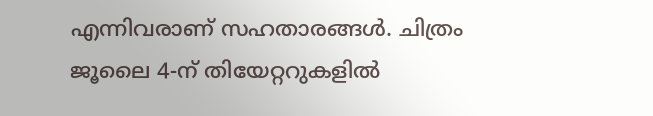എന്നിവരാണ് സഹതാരങ്ങൾ. ചിത്രം ജൂലൈ 4-ന് തിയേറ്ററുകളിൽ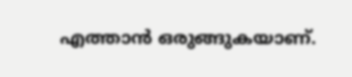എത്താൻ ഒരുങ്ങുകയാണ്.